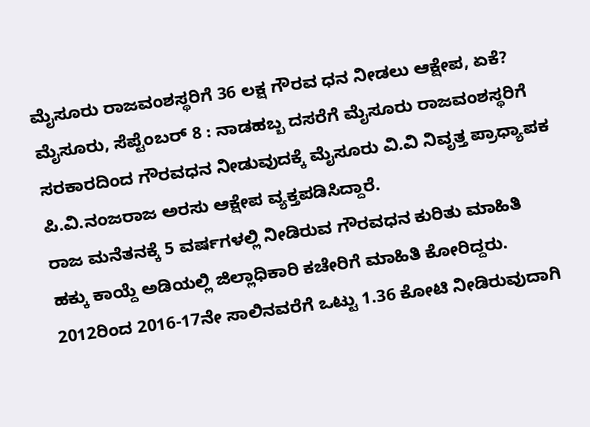ಮೈಸೂರು ರಾಜವಂಶಸ್ಥರಿಗೆ 36 ಲಕ್ಷ ಗೌರವ ಧನ ನೀಡಲು ಆಕ್ಷೇಪ, ಏಕೆ?
ಮೈಸೂರು, ಸೆಪ್ಟೆಂಬರ್ 8 : ನಾಡಹಬ್ಬ ದಸರೆಗೆ ಮೈಸೂರು ರಾಜವಂಶಸ್ಥರಿಗೆ ಸರಕಾರದಿಂದ ಗೌರವಧನ ನೀಡುವುದಕ್ಕೆ ಮೈಸೂರು ವಿ.ವಿ ನಿವೃತ್ತ ಪ್ರಾಧ್ಯಾಪಕ ಪಿ.ವಿ.ನಂಜರಾಜ ಅರಸು ಆಕ್ಷೇಪ ವ್ಯಕ್ತಪಡಿಸಿದ್ದಾರೆ.
ರಾಜ ಮನೆತನಕ್ಕೆ 5 ವರ್ಷಗಳಲ್ಲಿ ನೀಡಿರುವ ಗೌರವಧನ ಕುರಿತು ಮಾಹಿತಿ ಹಕ್ಕು ಕಾಯ್ದೆ ಅಡಿಯಲ್ಲಿ ಜಿಲ್ಲಾಧಿಕಾರಿ ಕಚೇರಿಗೆ ಮಾಹಿತಿ ಕೋರಿದ್ದರು. 2012ರಿಂದ 2016-17ನೇ ಸಾಲಿನವರೆಗೆ ಒಟ್ಟು 1.36 ಕೋಟಿ ನೀಡಿರುವುದಾಗಿ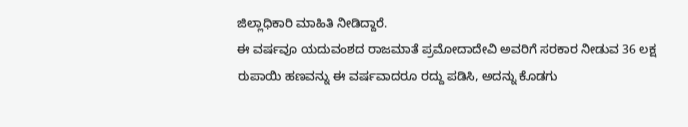ಜಿಲ್ಲಾಧಿಕಾರಿ ಮಾಹಿತಿ ನೀಡಿದ್ದಾರೆ.
ಈ ವರ್ಷವೂ ಯದುವಂಶದ ರಾಜಮಾತೆ ಪ್ರಮೋದಾದೇವಿ ಅವರಿಗೆ ಸರಕಾರ ನೀಡುವ 36 ಲಕ್ಷ ರುಪಾಯಿ ಹಣವನ್ನು ಈ ವರ್ಷವಾದರೂ ರದ್ದು ಪಡಿಸಿ, ಅದನ್ನು ಕೊಡಗು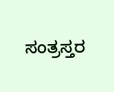ಸಂತ್ರಸ್ತರ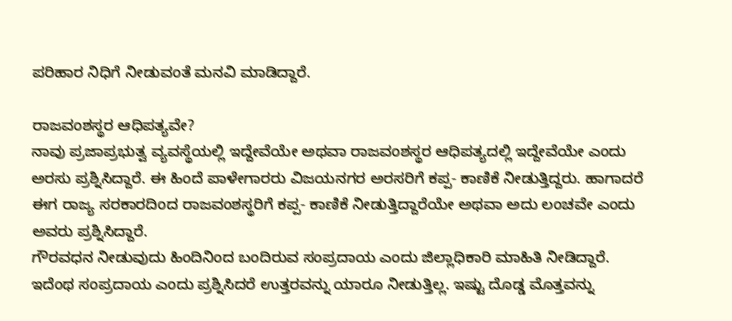ಪರಿಹಾರ ನಿಧಿಗೆ ನೀಡುವಂತೆ ಮನವಿ ಮಾಡಿದ್ದಾರೆ.

ರಾಜವಂಶಸ್ಥರ ಆಧಿಪತ್ಯವೇ?
ನಾವು ಪ್ರಜಾಪ್ರಭುತ್ವ ವ್ಯವಸ್ಥೆಯಲ್ಲಿ ಇದ್ದೇವೆಯೇ ಅಥವಾ ರಾಜವಂಶಸ್ಥರ ಆಧಿಪತ್ಯದಲ್ಲಿ ಇದ್ದೇವೆಯೇ ಎಂದು ಅರಸು ಪ್ರಶ್ನಿಸಿದ್ದಾರೆ. ಈ ಹಿಂದೆ ಪಾಳೇಗಾರರು ವಿಜಯನಗರ ಅರಸರಿಗೆ ಕಪ್ಪ- ಕಾಣಿಕೆ ನೀಡುತ್ತಿದ್ದರು. ಹಾಗಾದರೆ ಈಗ ರಾಜ್ಯ ಸರಕಾರದಿಂದ ರಾಜವಂಶಸ್ಥರಿಗೆ ಕಪ್ಪ- ಕಾಣಿಕೆ ನೀಡುತ್ತಿದ್ದಾರೆಯೇ ಅಥವಾ ಅದು ಲಂಚವೇ ಎಂದು ಅವರು ಪ್ರಶ್ನಿಸಿದ್ದಾರೆ.
ಗೌರವಧನ ನೀಡುವುದು ಹಿಂದಿನಿಂದ ಬಂದಿರುವ ಸಂಪ್ರದಾಯ ಎಂದು ಜಿಲ್ಲಾಧಿಕಾರಿ ಮಾಹಿತಿ ನೀಡಿದ್ದಾರೆ. ಇದೆಂಥ ಸಂಪ್ರದಾಯ ಎಂದು ಪ್ರಶ್ನಿಸಿದರೆ ಉತ್ತರವನ್ನು ಯಾರೂ ನೀಡುತ್ತಿಲ್ಲ. ಇಷ್ಟು ದೊಡ್ಡ ಮೊತ್ತವನ್ನು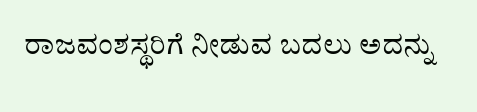ರಾಜವಂಶಸ್ಥರಿಗೆ ನೀಡುವ ಬದಲು ಅದನ್ನು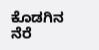ಕೊಡಗಿನ ನೆರೆ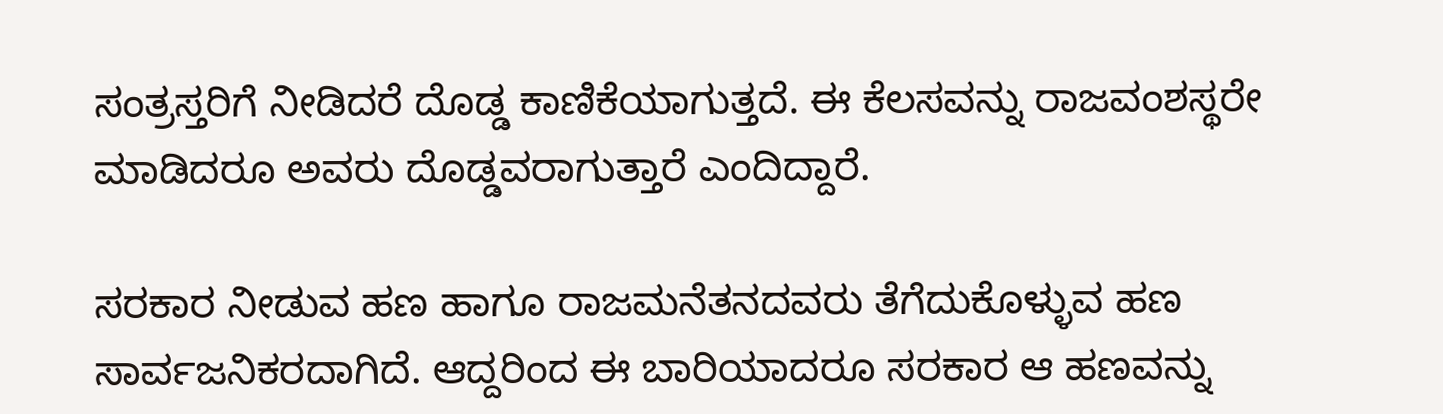ಸಂತ್ರಸ್ತರಿಗೆ ನೀಡಿದರೆ ದೊಡ್ಡ ಕಾಣಿಕೆಯಾಗುತ್ತದೆ. ಈ ಕೆಲಸವನ್ನು ರಾಜವಂಶಸ್ಥರೇ ಮಾಡಿದರೂ ಅವರು ದೊಡ್ಡವರಾಗುತ್ತಾರೆ ಎಂದಿದ್ದಾರೆ.

ಸರಕಾರ ನೀಡುವ ಹಣ ಹಾಗೂ ರಾಜಮನೆತನದವರು ತೆಗೆದುಕೊಳ್ಳುವ ಹಣ ಸಾರ್ವಜನಿಕರದಾಗಿದೆ. ಆದ್ದರಿಂದ ಈ ಬಾರಿಯಾದರೂ ಸರಕಾರ ಆ ಹಣವನ್ನು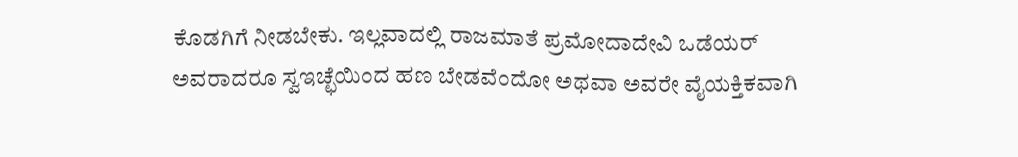ಕೊಡಗಿಗೆ ನೀಡಬೇಕು. ಇಲ್ಲವಾದಲ್ಲಿ ರಾಜಮಾತೆ ಪ್ರಮೋದಾದೇವಿ ಒಡೆಯರ್ ಅವರಾದರೂ ಸ್ವಇಚ್ಛೆಯಿಂದ ಹಣ ಬೇಡವೆಂದೋ ಅಥವಾ ಅವರೇ ವೈಯಕ್ತಿಕವಾಗಿ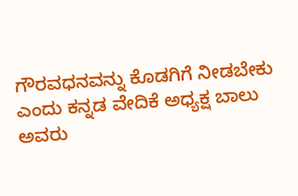ಗೌರವಧನವನ್ನು ಕೊಡಗಿಗೆ ನೀಡಬೇಕು ಎಂದು ಕನ್ನಡ ವೇದಿಕೆ ಅಧ್ಯಕ್ಷ ಬಾಲು ಅವರು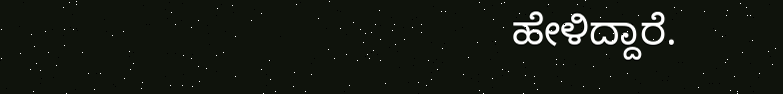ಹೇಳಿದ್ದಾರೆ.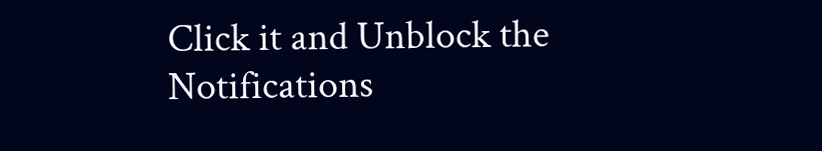Click it and Unblock the Notifications